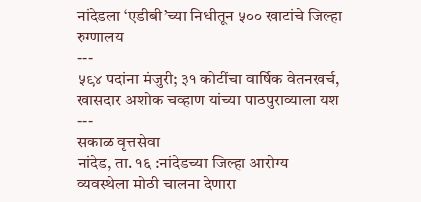नांदेडला ‘एडीबी’च्या निधीतून ५०० खाटांचे जिल्हा रुग्णालय
---
५९४ पदांना मंजुरी; ३१ कोटींचा वार्षिक वेतनखर्च, खासदार अशोक चव्हाण यांच्या पाठपुराव्याला यश
---
सकाळ वृत्तसेवा
नांदेड, ता. १६ :नांदेडच्या जिल्हा आरोग्य व्यवस्थेला मोठी चालना देणारा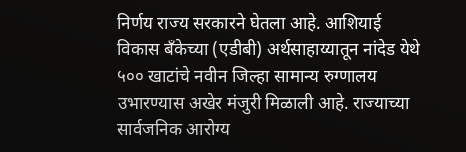निर्णय राज्य सरकारने घेतला आहे. आशियाई विकास बँकेच्या (एडीबी) अर्थसाहाय्यातून नांदेड येथे ५०० खाटांचे नवीन जिल्हा सामान्य रुग्णालय उभारण्यास अखेर मंजुरी मिळाली आहे. राज्याच्या सार्वजनिक आरोग्य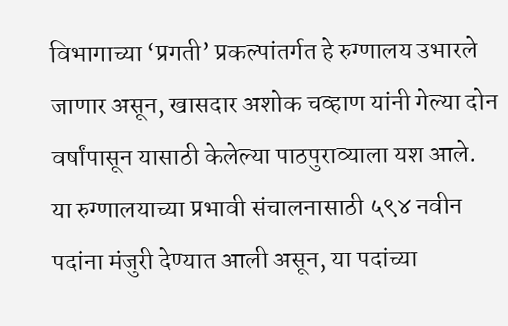विभागाच्या ‘प्रगती’ प्रकल्पांतर्गत हे रुग्णालय उभारले जाणार असून, खासदार अशोक चव्हाण यांनी गेल्या दोन वर्षांपासून यासाठी केलेल्या पाठपुराव्याला यश आले.
या रुग्णालयाच्या प्रभावी संचालनासाठी ५९४ नवीन पदांना मंजुरी देण्यात आली असून, या पदांच्या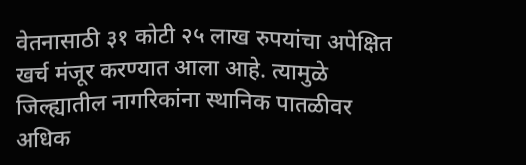वेतनासाठी ३१ कोटी २५ लाख रुपयांचा अपेक्षित खर्च मंजूर करण्यात आला आहे. त्यामुळे जिल्ह्यातील नागरिकांना स्थानिक पातळीवर अधिक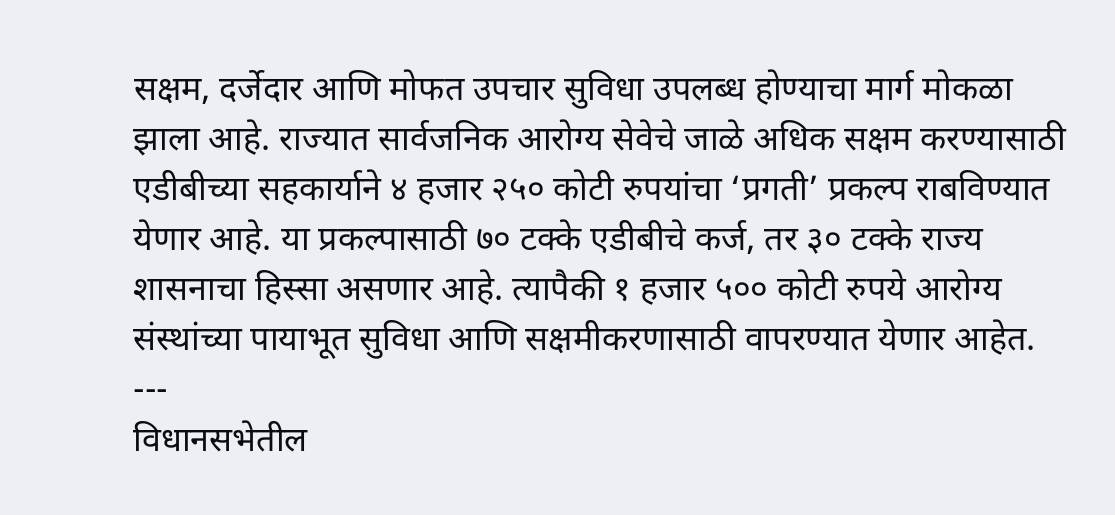सक्षम, दर्जेदार आणि मोफत उपचार सुविधा उपलब्ध होण्याचा मार्ग मोकळा झाला आहे. राज्यात सार्वजनिक आरोग्य सेवेचे जाळे अधिक सक्षम करण्यासाठी एडीबीच्या सहकार्याने ४ हजार २५० कोटी रुपयांचा ‘प्रगती’ प्रकल्प राबविण्यात येणार आहे. या प्रकल्पासाठी ७० टक्के एडीबीचे कर्ज, तर ३० टक्के राज्य शासनाचा हिस्सा असणार आहे. त्यापैकी १ हजार ५०० कोटी रुपये आरोग्य संस्थांच्या पायाभूत सुविधा आणि सक्षमीकरणासाठी वापरण्यात येणार आहेत.
---
विधानसभेतील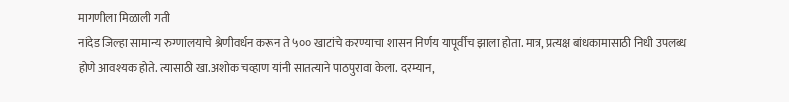मागणीला मिळाली गती
नांदेड जिल्हा सामान्य रुग्णालयाचे श्रेणीवर्धन करून ते ५०० खाटांचे करण्याचा शासन निर्णय यापूर्वीच झाला होता. मात्र, प्रत्यक्ष बांधकामासाठी निधी उपलब्ध होणे आवश्यक होते. त्यासाठी खा.अशोक चव्हाण यांनी सातत्याने पाठपुरावा केला. दरम्यान,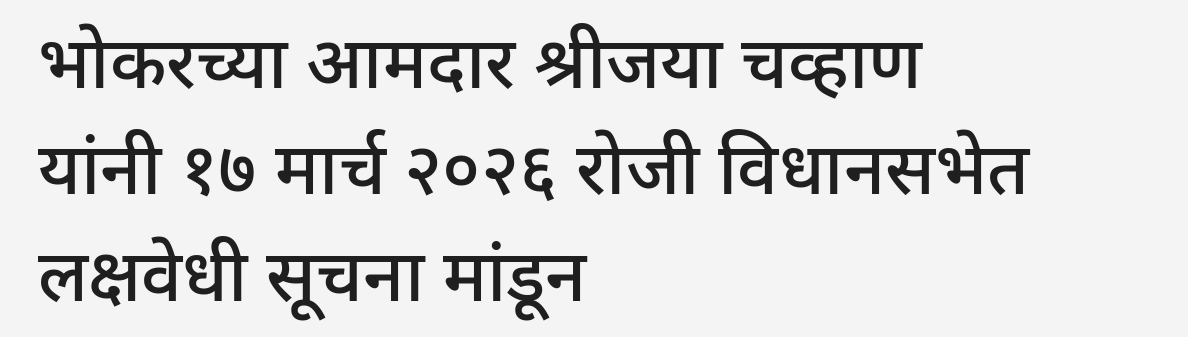भोकरच्या आमदार श्रीजया चव्हाण यांनी १७ मार्च २०२६ रोजी विधानसभेत लक्षवेधी सूचना मांडून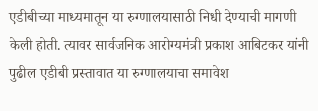एडीबीच्या माध्यमातून या रुग्णालयासाठी निधी देण्याची मागणी केली होती. त्यावर सार्वजनिक आरोग्यमंत्री प्रकाश आबिटकर यांनी पुढील एडीबी प्रस्तावात या रुग्णालयाचा समावेश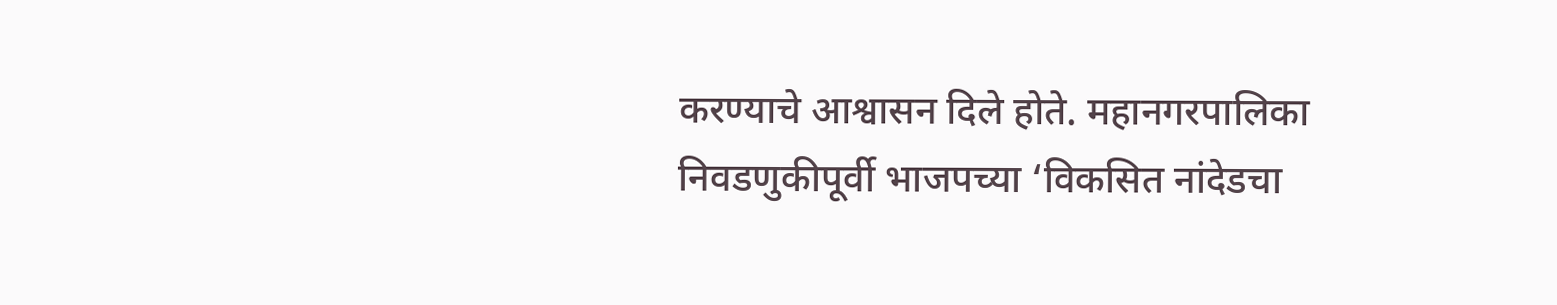करण्याचे आश्वासन दिले होते. महानगरपालिका निवडणुकीपूर्वी भाजपच्या ‘विकसित नांदेडचा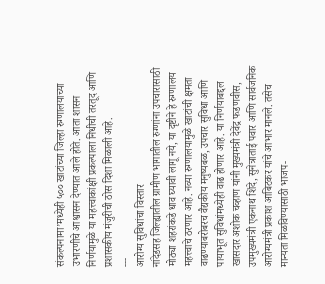संकल्पनामा’मध्येही ५०० खाटांच्या जिल्हा रुग्णालयाच्या उभारणीचे आश्वासन देण्यात आले होते. आता शासन निर्णयामुळे या महत्त्वाकांक्षी प्रकल्पाला निधीची तरतूद आणि प्रशासकीय मंजुरीची ठोस दिशा मिळाली आहे.
---
आरोग्य सुविधांचा विस्तार
नांदेडसह जिल्ह्यातील ग्रामीण भागातील रुग्णांना उपचारासाठी मोठ्या शहरांकडे धाव घ्यावी लागू नये, या दृष्टीने हे रुग्णालय महत्त्वाचे ठरणार आहे. नव्या रुग्णालयामुळे खाटांची क्षमता वाढण्याबरोबरच वैद्यकीय मनुष्यबळ, उपचार सुविधा आणि पायाभूत सुविधांमध्येही वाढ होणार आहे. या निर्णयाबद्दल खासदार अशोक चव्हाण यांनी मुख्यमंत्री देवेंद्र फडणवीस, उपमुख्यमंत्री एकनाथ शिंदे, सुनेत्राताई पवार आणि सार्वजनिक आरोग्यमंत्री प्रकाश आबिटकर यांचे आभार मानले. तसेच मान्यता मिळविण्यासाठी भाजप-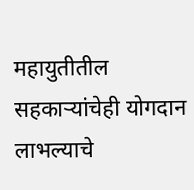महायुतीतील सहकाऱ्यांचेही योगदान लाभल्याचे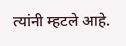त्यांनी म्हटले आहे.